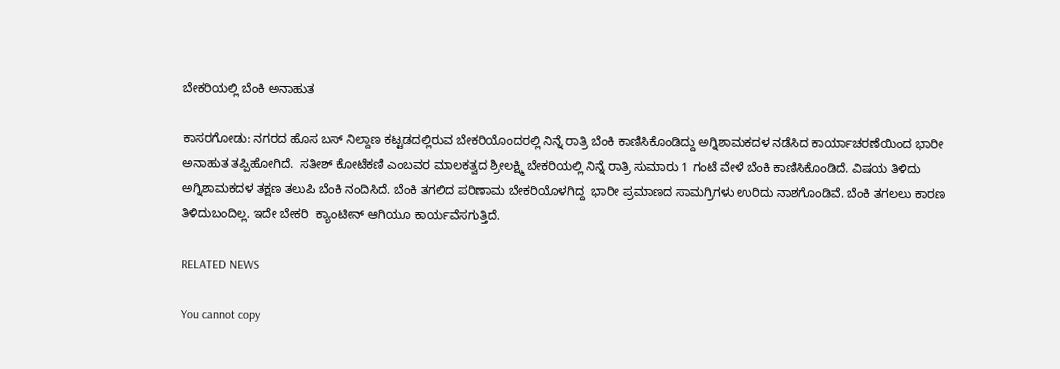ಬೇಕರಿಯಲ್ಲಿ ಬೆಂಕಿ ಅನಾಹುತ

ಕಾಸರಗೋಡು: ನಗರದ ಹೊಸ ಬಸ್ ನಿಲ್ದಾಣ ಕಟ್ಟಡದಲ್ಲಿರುವ ಬೇಕರಿಯೊಂದರಲ್ಲಿ ನಿನ್ನೆ ರಾತ್ರಿ ಬೆಂಕಿ ಕಾಣಿಸಿಕೊಂಡಿದ್ದು ಅಗ್ನಿಶಾಮಕದಳ ನಡೆಸಿದ ಕಾರ್ಯಾಚರಣೆಯಿಂದ ಭಾರೀ ಅನಾಹುತ ತಪ್ಪಿಹೋಗಿದೆ.  ಸತೀಶ್ ಕೋಟೆಕಣಿ ಎಂಬವರ ಮಾಲಕತ್ವದ ಶ್ರೀಲಕ್ಷ್ಮಿ ಬೇಕರಿಯಲ್ಲಿ ನಿನ್ನೆ ರಾತ್ರಿ ಸುಮಾರು 1 ಗಂಟೆ ವೇಳೆ ಬೆಂಕಿ ಕಾಣಿಸಿಕೊಂಡಿದೆ. ವಿಷಯ ತಿಳಿದು ಅಗ್ನಿಶಾಮಕದಳ ತಕ್ಷಣ ತಲುಪಿ ಬೆಂಕಿ ನಂದಿಸಿದೆ. ಬೆಂಕಿ ತಗಲಿದ ಪರಿಣಾಮ ಬೇಕರಿಯೊಳಗಿದ್ದ  ಭಾರೀ ಪ್ರಮಾಣದ ಸಾಮಗ್ರಿಗಳು ಉರಿದು ನಾಶಗೊಂಡಿವೆ. ಬೆಂಕಿ ತಗಲಲು ಕಾರಣ ತಿಳಿದುಬಂದಿಲ್ಲ. ಇದೇ ಬೇಕರಿ  ಕ್ಯಾಂಟೀನ್ ಆಗಿಯೂ ಕಾರ್ಯವೆಸಗುತ್ತಿದೆ.

RELATED NEWS

You cannot copy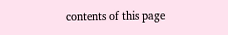contents of this page